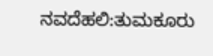ನವದೆಹಲಿ:ತುಮಕೂರು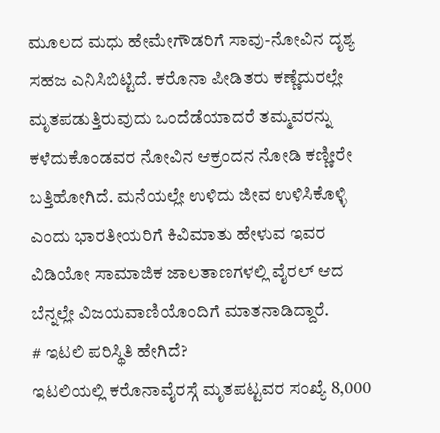ಮೂಲದ ಮಧು ಹೇಮೇಗೌಡರಿಗೆ ಸಾವು-ನೋವಿನ ದೃಶ್ಯ ಸಹಜ ಎನಿಸಿಬಿಟ್ಟಿದೆ. ಕರೊನಾ ಪೀಡಿತರು ಕಣ್ಣೆದುರಲ್ಲೇ ಮೃತಪಡುತ್ತಿರುವುದು ಒಂದೆಡೆಯಾದರೆ ತಮ್ಮವರನ್ನು ಕಳೆದುಕೊಂಡವರ ನೋವಿನ ಆಕ್ರಂದನ ನೋಡಿ ಕಣ್ಣೀರೇ ಬತ್ತಿಹೋಗಿದೆ. ಮನೆಯಲ್ಲೇ ಉಳಿದು ಜೀವ ಉಳಿಸಿಕೊಳ್ಳಿ ಎಂದು ಭಾರತೀಯರಿಗೆ ಕಿವಿಮಾತು ಹೇಳುವ ಇವರ ವಿಡಿಯೋ ಸಾಮಾಜಿಕ ಜಾಲತಾಣಗಳಲ್ಲಿ ವೈರಲ್ ಆದ ಬೆನ್ನಲ್ಲೇ ವಿಜಯವಾಣಿಯೊಂದಿಗೆ ಮಾತನಾಡಿದ್ದಾರೆ.
# ಇಟಲಿ ಪರಿಸ್ಥಿತಿ ಹೇಗಿದೆ?
ಇಟಲಿಯಲ್ಲಿ ಕರೊನಾವೈರಸ್ಗೆ ಮೃತಪಟ್ಟವರ ಸಂಖ್ಯೆ 8,000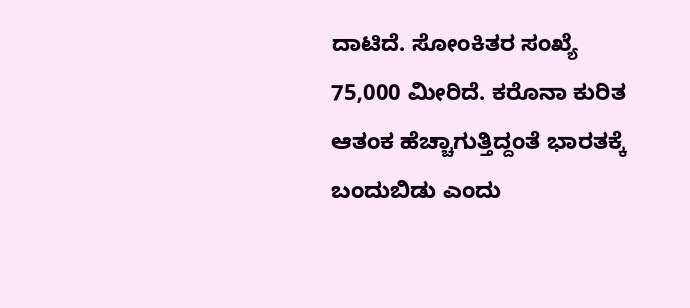ದಾಟಿದೆ. ಸೋಂಕಿತರ ಸಂಖ್ಯೆ 75,000 ಮೀರಿದೆ. ಕರೊನಾ ಕುರಿತ ಆತಂಕ ಹೆಚ್ಚಾಗುತ್ತಿದ್ದಂತೆ ಭಾರತಕ್ಕೆ ಬಂದುಬಿಡು ಎಂದು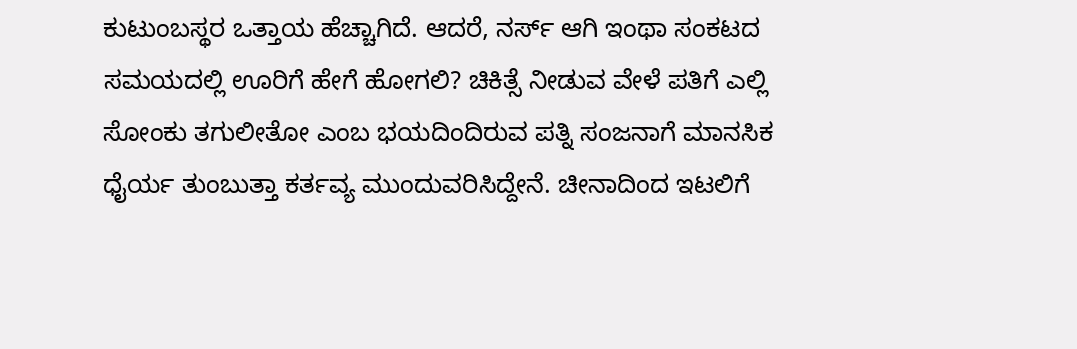ಕುಟುಂಬಸ್ಥರ ಒತ್ತಾಯ ಹೆಚ್ಚಾಗಿದೆ. ಆದರೆ, ನರ್ಸ್ ಆಗಿ ಇಂಥಾ ಸಂಕಟದ ಸಮಯದಲ್ಲಿ ಊರಿಗೆ ಹೇಗೆ ಹೋಗಲಿ? ಚಿಕಿತ್ಸೆ ನೀಡುವ ವೇಳೆ ಪತಿಗೆ ಎಲ್ಲಿ ಸೋಂಕು ತಗುಲೀತೋ ಎಂಬ ಭಯದಿಂದಿರುವ ಪತ್ನಿ ಸಂಜನಾಗೆ ಮಾನಸಿಕ ಧೈರ್ಯ ತುಂಬುತ್ತಾ ಕರ್ತವ್ಯ ಮುಂದುವರಿಸಿದ್ದೇನೆ. ಚೀನಾದಿಂದ ಇಟಲಿಗೆ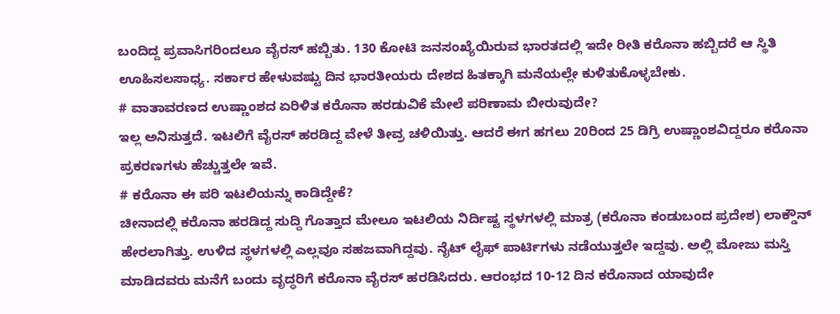ಬಂದಿದ್ದ ಪ್ರವಾಸಿಗರಿಂದಲೂ ವೈರಸ್ ಹಬ್ಬಿತು. 130 ಕೋಟಿ ಜನಸಂಖ್ಯೆಯಿರುವ ಭಾರತದಲ್ಲಿ ಇದೇ ರೀತಿ ಕರೊನಾ ಹಬ್ಬಿದರೆ ಆ ಸ್ಥಿತಿ ಊಹಿಸಲಸಾಧ್ಯ. ಸರ್ಕಾರ ಹೇಳುವಷ್ಟು ದಿನ ಭಾರತೀಯರು ದೇಶದ ಹಿತಕ್ಕಾಗಿ ಮನೆಯಲ್ಲೇ ಕುಳಿತುಕೊಳ್ಳಬೇಕು.
# ವಾತಾವರಣದ ಉಷ್ಣಾಂಶದ ಏರಿಳಿತ ಕರೊನಾ ಹರಡುವಿಕೆ ಮೇಲೆ ಪರಿಣಾಮ ಬೀರುವುದೇ?
ಇಲ್ಲ ಅನಿಸುತ್ತದೆ. ಇಟಲಿಗೆ ವೈರಸ್ ಹರಡಿದ್ದ ವೇಳೆ ತೀವ್ರ ಚಳಿಯಿತ್ತು. ಆದರೆ ಈಗ ಹಗಲು 20ರಿಂದ 25 ಡಿಗ್ರಿ ಉಷ್ಣಾಂಶವಿದ್ದರೂ ಕರೊನಾ ಪ್ರಕರಣಗಳು ಹೆಚ್ಚುತ್ತಲೇ ಇವೆ.
# ಕರೊನಾ ಈ ಪರಿ ಇಟಲಿಯನ್ನು ಕಾಡಿದ್ದೇಕೆ?
ಚೀನಾದಲ್ಲಿ ಕರೊನಾ ಹರಡಿದ್ದ ಸುದ್ದಿ ಗೊತ್ತಾದ ಮೇಲೂ ಇಟಲಿಯ ನಿರ್ದಿಷ್ಟ ಸ್ಥಳಗಳಲ್ಲಿ ಮಾತ್ರ (ಕರೊನಾ ಕಂಡುಬಂದ ಪ್ರದೇಶ) ಲಾಕ್ಡೌನ್ ಹೇರಲಾಗಿತ್ತು. ಉಳಿದ ಸ್ಥಳಗಳಲ್ಲಿ ಎಲ್ಲವೂ ಸಹಜವಾಗಿದ್ದವು. ನೈಟ್ ಲೈಫ್ ಪಾರ್ಟಿಗಳು ನಡೆಯುತ್ತಲೇ ಇದ್ದವು. ಅಲ್ಲಿ ಮೋಜು ಮಸ್ತಿ ಮಾಡಿದವರು ಮನೆಗೆ ಬಂದು ವೃದ್ಧರಿಗೆ ಕರೊನಾ ವೈರಸ್ ಹರಡಿಸಿದರು. ಆರಂಭದ 10-12 ದಿನ ಕರೊನಾದ ಯಾವುದೇ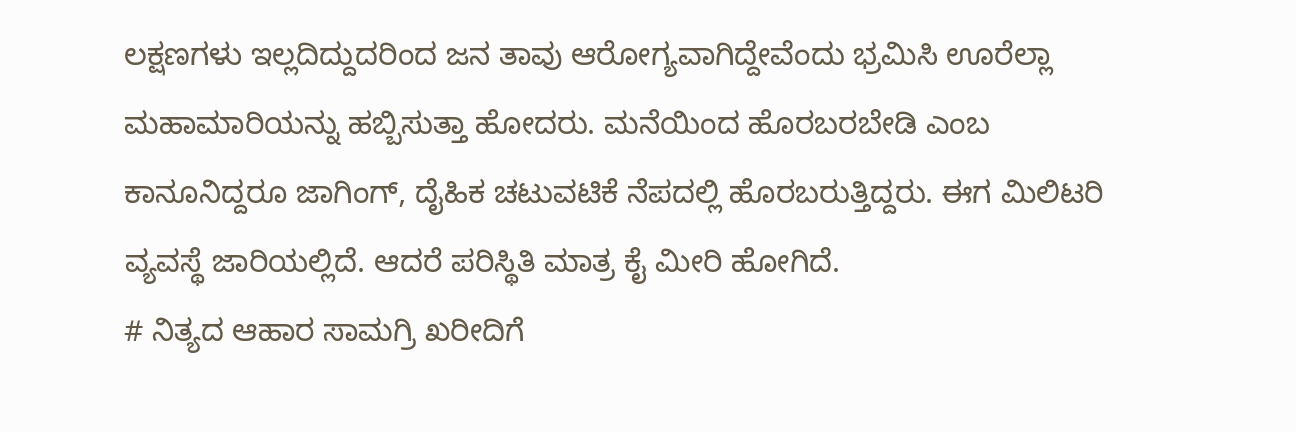ಲಕ್ಷಣಗಳು ಇಲ್ಲದಿದ್ದುದರಿಂದ ಜನ ತಾವು ಆರೋಗ್ಯವಾಗಿದ್ದೇವೆಂದು ಭ್ರಮಿಸಿ ಊರೆಲ್ಲಾ ಮಹಾಮಾರಿಯನ್ನು ಹಬ್ಬಿಸುತ್ತಾ ಹೋದರು. ಮನೆಯಿಂದ ಹೊರಬರಬೇಡಿ ಎಂಬ ಕಾನೂನಿದ್ದರೂ ಜಾಗಿಂಗ್, ದೈಹಿಕ ಚಟುವಟಿಕೆ ನೆಪದಲ್ಲಿ ಹೊರಬರುತ್ತಿದ್ದರು. ಈಗ ಮಿಲಿಟರಿ ವ್ಯವಸ್ಥೆ ಜಾರಿಯಲ್ಲಿದೆ. ಆದರೆ ಪರಿಸ್ಥಿತಿ ಮಾತ್ರ ಕೈ ಮೀರಿ ಹೋಗಿದೆ.
# ನಿತ್ಯದ ಆಹಾರ ಸಾಮಗ್ರಿ ಖರೀದಿಗೆ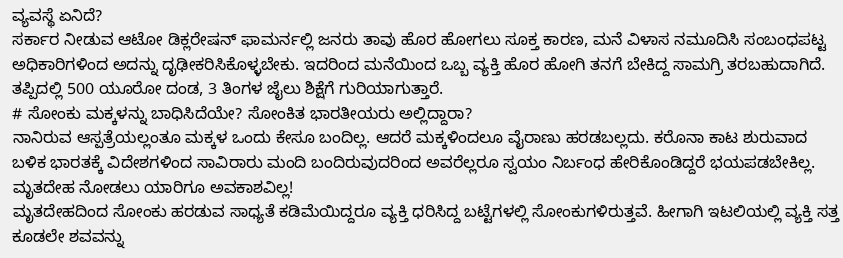ವ್ಯವಸ್ಥೆ ಏನಿದೆ?
ಸರ್ಕಾರ ನೀಡುವ ಆಟೋ ಡಿಕ್ಲರೇಷನ್ ಫಾಮರ್ನಲ್ಲಿ ಜನರು ತಾವು ಹೊರ ಹೋಗಲು ಸೂಕ್ತ ಕಾರಣ, ಮನೆ ವಿಳಾಸ ನಮೂದಿಸಿ ಸಂಬಂಧಪಟ್ಟ ಅಧಿಕಾರಿಗಳಿಂದ ಅದನ್ನು ದೃಢೀಕರಿಸಿಕೊಳ್ಳಬೇಕು. ಇದರಿಂದ ಮನೆಯಿಂದ ಒಬ್ಬ ವ್ಯಕ್ತಿ ಹೊರ ಹೋಗಿ ತನಗೆ ಬೇಕಿದ್ದ ಸಾಮಗ್ರಿ ತರಬಹುದಾಗಿದೆ. ತಪ್ಪಿದಲ್ಲಿ 500 ಯೂರೋ ದಂಡ, 3 ತಿಂಗಳ ಜೈಲು ಶಿಕ್ಷೆಗೆ ಗುರಿಯಾಗುತ್ತಾರೆ.
# ಸೋಂಕು ಮಕ್ಕಳನ್ನು ಬಾಧಿಸಿದೆಯೇ? ಸೋಂಕಿತ ಭಾರತೀಯರು ಅಲ್ಲಿದ್ದಾರಾ?
ನಾನಿರುವ ಆಸ್ಪತ್ರೆಯಲ್ಲಂತೂ ಮಕ್ಕಳ ಒಂದು ಕೇಸೂ ಬಂದಿಲ್ಲ. ಆದರೆ ಮಕ್ಕಳಿಂದಲೂ ವೈರಾಣು ಹರಡಬಲ್ಲದು. ಕರೊನಾ ಕಾಟ ಶುರುವಾದ ಬಳಿಕ ಭಾರತಕ್ಕೆ ವಿದೇಶಗಳಿಂದ ಸಾವಿರಾರು ಮಂದಿ ಬಂದಿರುವುದರಿಂದ ಅವರೆಲ್ಲರೂ ಸ್ವಯಂ ನಿರ್ಬಂಧ ಹೇರಿಕೊಂಡಿದ್ದರೆ ಭಯಪಡಬೇಕಿಲ್ಲ.
ಮೃತದೇಹ ನೋಡಲು ಯಾರಿಗೂ ಅವಕಾಶವಿಲ್ಲ!
ಮೃತದೇಹದಿಂದ ಸೋಂಕು ಹರಡುವ ಸಾಧ್ಯತೆ ಕಡಿಮೆಯಿದ್ದರೂ ವ್ಯಕ್ತಿ ಧರಿಸಿದ್ದ ಬಟ್ಟೆಗಳಲ್ಲಿ ಸೋಂಕುಗಳಿರುತ್ತವೆ. ಹೀಗಾಗಿ ಇಟಲಿಯಲ್ಲಿ ವ್ಯಕ್ತಿ ಸತ್ತ ಕೂಡಲೇ ಶವವನ್ನು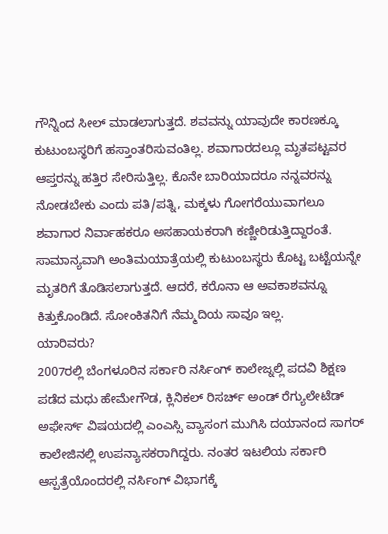ಗೌನ್ನಿಂದ ಸೀಲ್ ಮಾಡಲಾಗುತ್ತದೆ. ಶವವನ್ನು ಯಾವುದೇ ಕಾರಣಕ್ಕೂ ಕುಟುಂಬಸ್ಥರಿಗೆ ಹಸ್ತಾಂತರಿಸುವಂತಿಲ್ಲ. ಶವಾಗಾರದಲ್ಲೂ ಮೃತಪಟ್ಟವರ ಆಪ್ತರನ್ನು ಹತ್ತಿರ ಸೇರಿಸುತ್ತಿಲ್ಲ. ಕೊನೇ ಬಾರಿಯಾದರೂ ನನ್ನವರನ್ನು ನೋಡಬೇಕು ಎಂದು ಪತಿ/ಪತ್ನಿ, ಮಕ್ಕಳು ಗೋಗರೆಯುವಾಗಲೂ ಶವಾಗಾರ ನಿರ್ವಾಹಕರೂ ಅಸಹಾಯಕರಾಗಿ ಕಣ್ಣೀರಿಡುತ್ತಿದ್ದಾರಂತೆ. ಸಾಮಾನ್ಯವಾಗಿ ಅಂತಿಮಯಾತ್ರೆಯಲ್ಲಿ ಕುಟುಂಬಸ್ಥರು ಕೊಟ್ಟ ಬಟ್ಟೆಯನ್ನೇ ಮೃತರಿಗೆ ತೊಡಿಸಲಾಗುತ್ತದೆ. ಆದರೆ, ಕರೊನಾ ಆ ಅವಕಾಶವನ್ನೂ ಕಿತ್ತುಕೊಂಡಿದೆ. ಸೋಂಕಿತನಿಗೆ ನೆಮ್ಮದಿಯ ಸಾವೂ ಇಲ್ಲ.
ಯಾರಿವರು?
2007ರಲ್ಲಿ ಬೆಂಗಳೂರಿನ ಸರ್ಕಾರಿ ನರ್ಸಿಂಗ್ ಕಾಲೇಜ್ನಲ್ಲಿ ಪದವಿ ಶಿಕ್ಷಣ ಪಡೆದ ಮಧು ಹೇಮೇಗೌಡ, ಕ್ಲಿನಿಕಲ್ ರಿಸರ್ಚ್ ಅಂಡ್ ರೆಗ್ಯುಲೇಟೆಡ್ ಅಫೇರ್ಸ್ ವಿಷಯದಲ್ಲಿ ಎಂಎಸ್ಸಿ ವ್ಯಾಸಂಗ ಮುಗಿಸಿ ದಯಾನಂದ ಸಾಗರ್ ಕಾಲೇಜಿನಲ್ಲಿ ಉಪನ್ಯಾಸಕರಾಗಿದ್ದರು. ನಂತರ ಇಟಲಿಯ ಸರ್ಕಾರಿ ಆಸ್ಪತ್ರೆಯೊಂದರಲ್ಲಿ ನರ್ಸಿಂಗ್ ವಿಭಾಗಕ್ಕೆ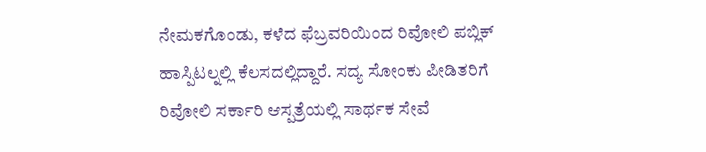ನೇಮಕಗೊಂಡು, ಕಳೆದ ಫೆಬ್ರವರಿಯಿಂದ ರಿವೋಲಿ ಪಬ್ಲಿಕ್ ಹಾಸ್ಪಿಟಲ್ನಲ್ಲಿ ಕೆಲಸದಲ್ಲಿದ್ದಾರೆ. ಸದ್ಯ ಸೋಂಕು ಪೀಡಿತರಿಗೆ ರಿವೋಲಿ ಸರ್ಕಾರಿ ಆಸ್ಪತ್ರೆಯಲ್ಲಿ ಸಾರ್ಥಕ ಸೇವೆ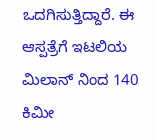ಒದಗಿಸುತ್ತಿದ್ದಾರೆ. ಈ ಆಸ್ಪತ್ರೆಗೆ ಇಟಲಿಯ ಮಿಲಾನ್ ನಿಂದ 140 ಕಿಮೀ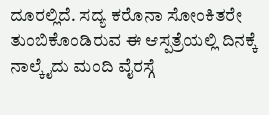ದೂರಲ್ಲಿದೆ. ಸದ್ಯ ಕರೊನಾ ಸೋಂಕಿತರೇ ತುಂಬಿಕೊಂಡಿರುವ ಈ ಆಸ್ಪತ್ರೆಯಲ್ಲಿ ದಿನಕ್ಕೆ ನಾಲ್ಕೈದು ಮಂದಿ ವೈರಸ್ಗೆ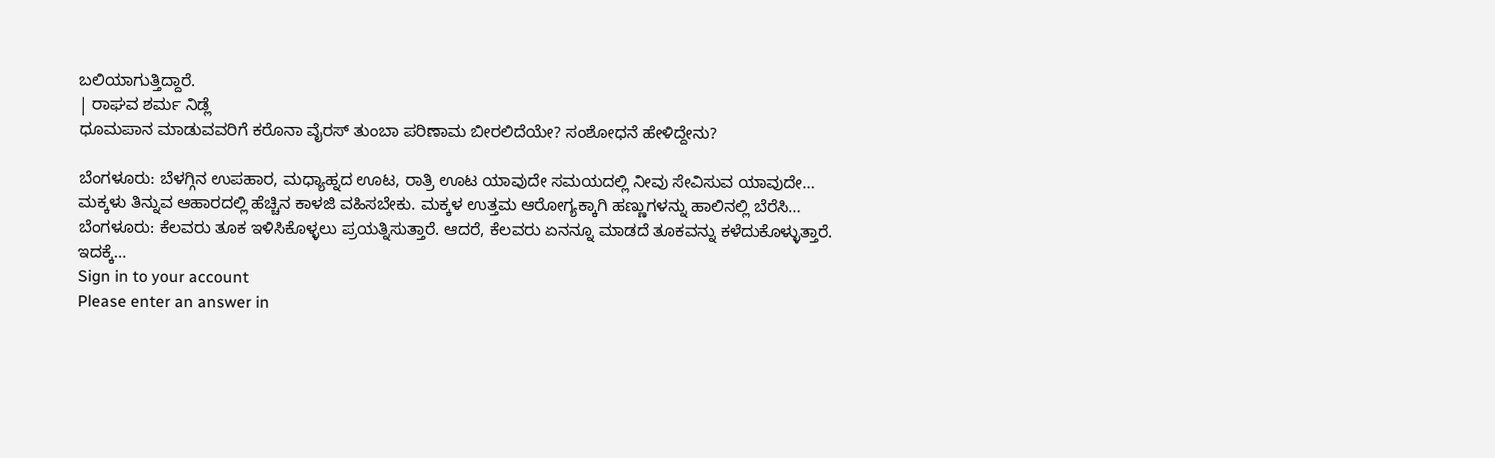ಬಲಿಯಾಗುತ್ತಿದ್ದಾರೆ.
| ರಾಘವ ಶರ್ಮ ನಿಡ್ಲೆ
ಧೂಮಪಾನ ಮಾಡುವವರಿಗೆ ಕರೊನಾ ವೈರಸ್ ತುಂಬಾ ಪರಿಣಾಮ ಬೀರಲಿದೆಯೇ? ಸಂಶೋಧನೆ ಹೇಳಿದ್ದೇನು?

ಬೆಂಗಳೂರು: ಬೆಳಗ್ಗಿನ ಉಪಹಾರ, ಮಧ್ಯಾಹ್ನದ ಊಟ, ರಾತ್ರಿ ಊಟ ಯಾವುದೇ ಸಮಯದಲ್ಲಿ ನೀವು ಸೇವಿಸುವ ಯಾವುದೇ…
ಮಕ್ಕಳು ತಿನ್ನುವ ಆಹಾರದಲ್ಲಿ ಹೆಚ್ಚಿನ ಕಾಳಜಿ ವಹಿಸಬೇಕು. ಮಕ್ಕಳ ಉತ್ತಮ ಆರೋಗ್ಯಕ್ಕಾಗಿ ಹಣ್ಣುಗಳನ್ನು ಹಾಲಿನಲ್ಲಿ ಬೆರೆಸಿ…
ಬೆಂಗಳೂರು: ಕೆಲವರು ತೂಕ ಇಳಿಸಿಕೊಳ್ಳಲು ಪ್ರಯತ್ನಿಸುತ್ತಾರೆ. ಆದರೆ, ಕೆಲವರು ಏನನ್ನೂ ಮಾಡದೆ ತೂಕವನ್ನು ಕಳೆದುಕೊಳ್ಳುತ್ತಾರೆ. ಇದಕ್ಕೆ…
Sign in to your account
Please enter an answer in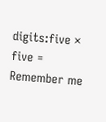digits:five × five =
Remember me